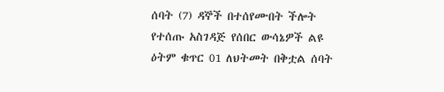ሰባት (7) ዳኞች በተሰየሙበት ችሎት የተሰጡ አስገዳጅ የሰበር ውሳኔዎች ልዩ ዕትም ቁጥር 01 ለህትመት በቅቷል ሰባት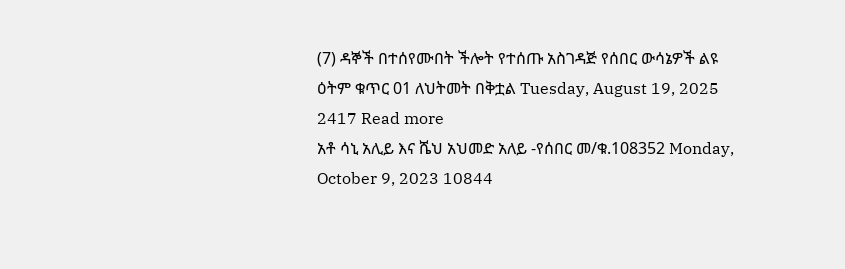(7) ዳኞች በተሰየሙበት ችሎት የተሰጡ አስገዳጅ የሰበር ውሳኔዎች ልዩ ዕትም ቁጥር 01 ለህትመት በቅቷል Tuesday, August 19, 2025 2417 Read more
አቶ ሳኒ አሊይ እና ሼህ አህመድ አለይ -የሰበር መ/ቁ.108352 Monday, October 9, 2023 10844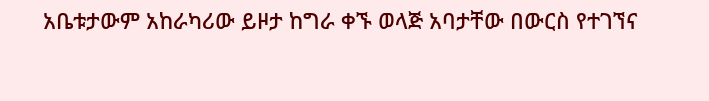አቤቱታውም አከራካሪው ይዞታ ከግራ ቀኙ ወላጅ አባታቸው በውርስ የተገኘና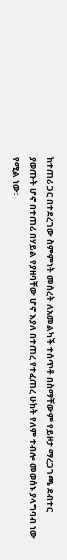ከተጠሪ ጋር በተደረገው ስምምነት መሰረት ለአመልካች ተሰጥቶ በስማቸውም የይዞታ ማረጋገጫ ደብተር ያወጡት ሆኖ በተጠሪ በሃይል የያዘባቸው ሆኖ እያለ በተጠረ የተፈጠረ ሁከት የለም ተብሎ መወሰኑ ያላግባብ ነው የሚል ነው፡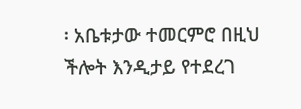፡ አቤቱታው ተመርምሮ በዚህ ችሎት እንዲታይ የተደረገ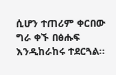ሲሆን ተጠሪም ቀርበው ግራ ቀኙ በፅሑፍ እንዲከራከሩ ተደርጓል፡፡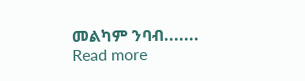መልካም ንባብ....... Read more